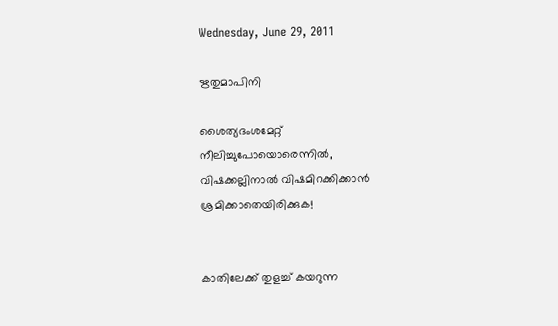Wednesday, June 29, 2011

ഋതുമാപിനി

ശൈത്യദംശമേറ്റ്
നീലിച്ചുപോയൊരെന്നില്‍,
വിഷക്കല്ലിനാല്‍ വിഷമിറക്കിക്കാന്‍
ശ്രമിക്കാതെയിരിക്കുക!


കാതിലേക്ക് തുളച്ച് കയറുന്ന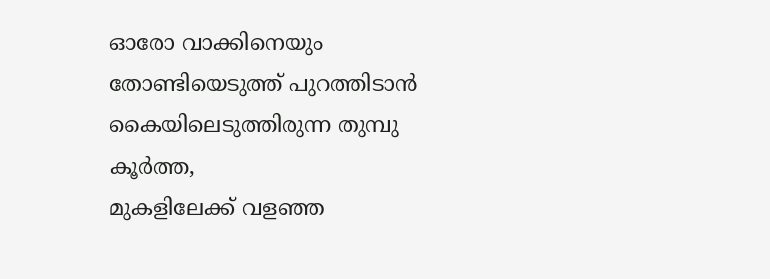ഓരോ വാക്കിനെയും
തോണ്ടിയെടുത്ത് പുറത്തിടാന്‍
കൈയിലെടുത്തിരുന്ന തുമ്പു കൂര്‍ത്ത,
മുകളിലേക്ക് വളഞ്ഞ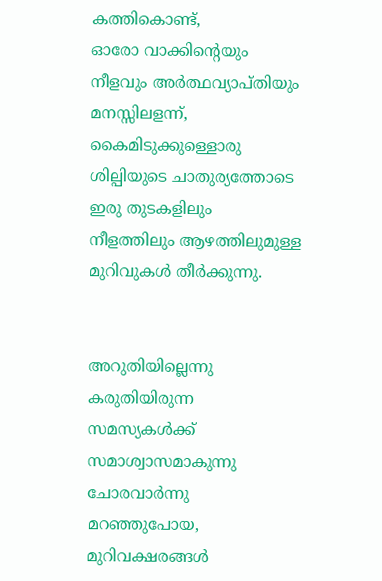കത്തികൊണ്ട്,
ഓരോ വാക്കിന്റെയും
നീളവും അര്‍ത്ഥവ്യാപ്തിയും മനസ്സിലളന്ന്,
കൈമിടുക്കുള്ളൊരു
ശില്പിയുടെ ചാതുര്യത്തോടെ
ഇരു തുടകളിലും
നീളത്തിലും ആഴത്തിലുമുള്ള
മുറിവുകള്‍ തീര്‍ക്കുന്നു.


അറുതിയില്ലെന്നു കരുതിയിരുന്ന
സമസ്യകള്‍ക്ക്
സമാശ്വാസമാകുന്നു
ചോരവാര്‍ന്നു മറഞ്ഞുപോയ,
മുറിവക്ഷരങ്ങള്‍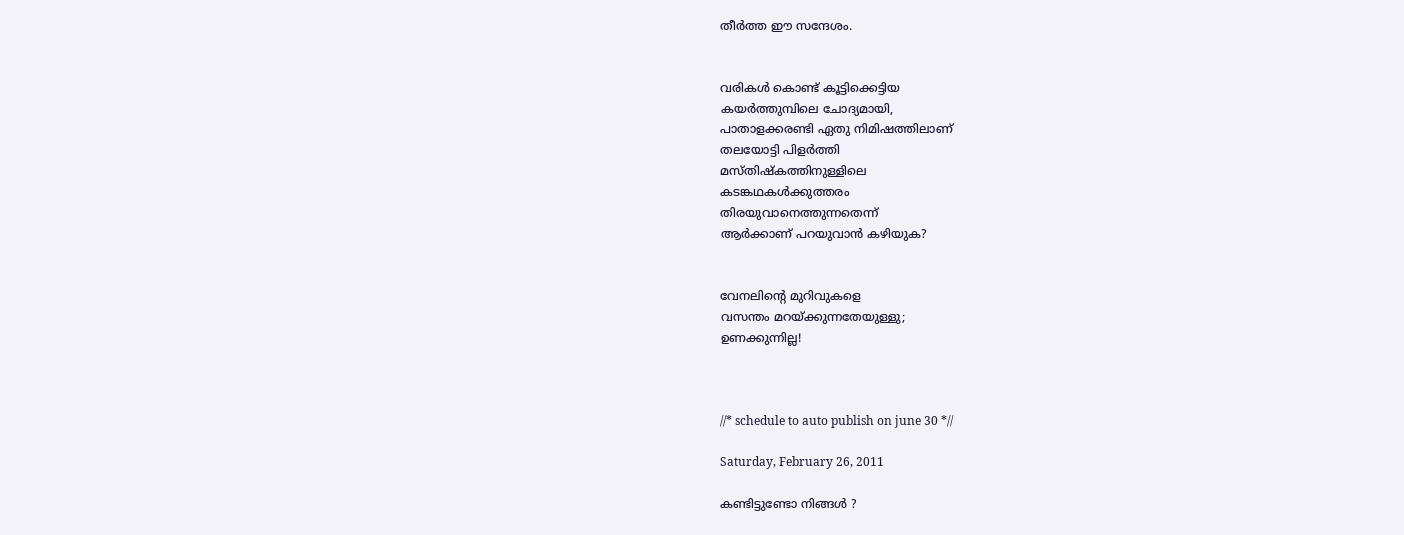തീര്‍ത്ത ഈ സന്ദേശം.


വരികള്‍ കൊണ്ട് കൂട്ടിക്കെട്ടിയ
കയര്‍ത്തുമ്പിലെ ചോദ്യമായി,
പാതാളക്കരണ്ടി ഏതു നിമിഷത്തിലാണ്
തലയോട്ടി പിളര്‍ത്തി
മസ്തിഷ്കത്തിനുള്ളിലെ
കടങ്കഥകള്‍ക്കുത്തരം
തിരയുവാനെത്തുന്നതെന്ന്
ആര്‍ക്കാണ് പറയുവാന്‍ കഴിയുക?


വേനലിന്റെ മുറിവുകളെ
വസന്തം മറയ്ക്കുന്നതേയുള്ളു;
ഉണക്കുന്നില്ല!



//* schedule to auto publish on june 30 *//

Saturday, February 26, 2011

കണ്ടിട്ടുണ്ടോ നിങ്ങള്‍ ?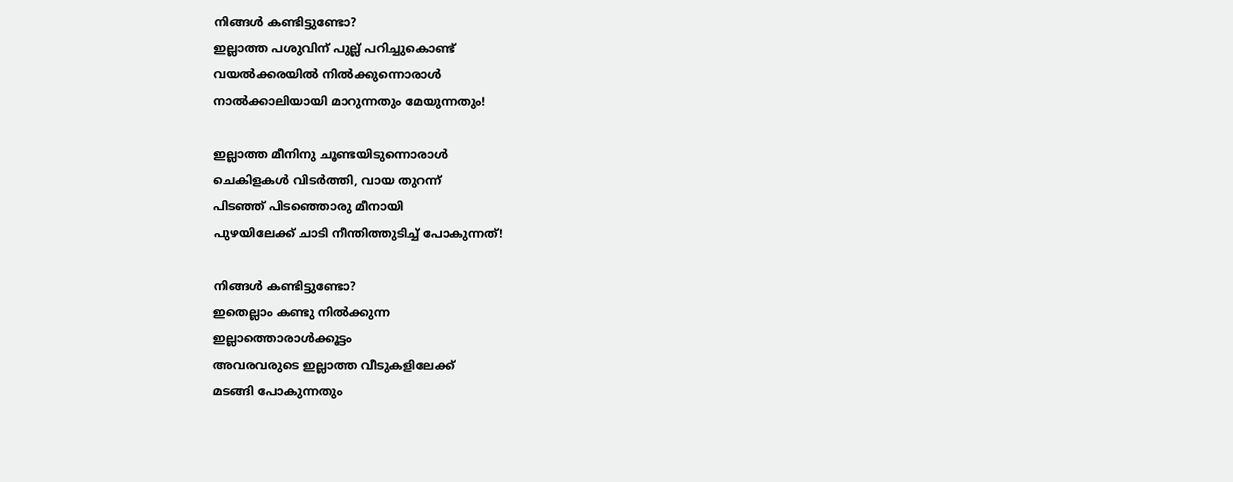നിങ്ങള്‍ കണ്ടിട്ടുണ്ടോ?
ഇല്ലാത്ത പശുവിന് പുല്ല് പറിച്ചുകൊണ്ട്
വയല്‍ക്കരയില്‍ നില്‍ക്കുന്നൊരാള്‍
നാല്‍ക്കാലിയായി മാറുന്നതും മേയുന്നതും!

ഇല്ലാത്ത മീനിനു ചൂണ്ടയിടുന്നൊരാള്‍
ചെകിളകള്‍ വിടര്‍ത്തി, വായ തുറന്ന്
പിടഞ്ഞ് പിടഞ്ഞൊരു മീനായി
പുഴയിലേക്ക് ചാടി നീന്തിത്തുടിച്ച് പോകുന്നത്!

നിങ്ങള്‍ കണ്ടിട്ടുണ്ടോ?
ഇതെല്ലാം കണ്ടു നില്‍ക്കുന്ന
ഇല്ലാത്തൊരാള്‍ക്കൂട്ടം
അവരവരുടെ ഇല്ലാത്ത വീടുകളിലേക്ക്
മടങ്ങി പോകുന്നതും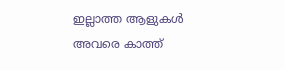ഇല്ലാത്ത ആളുകള്‍ അവരെ കാത്ത്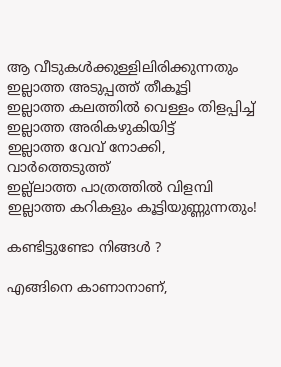ആ വീടുകള്‍ക്കുള്ളിലിരിക്കുന്നതും
ഇല്ലാത്ത അടുപ്പത്ത് തീകൂട്ടി
ഇല്ലാത്ത കലത്തില്‍ വെള്ളം തിളപ്പിച്ച്
ഇല്ലാത്ത അരികഴുകിയിട്ട്
ഇല്ലാത്ത വേവ് നോക്കി, വാര്‍ത്തെടുത്ത്
ഇല്ല്ലാത്ത പാത്രത്തില്‍ വിളമ്പി
ഇല്ലാത്ത കറികളും കൂട്ടിയുണ്ണുന്നതും!

കണ്ടിട്ടുണ്ടോ നിങ്ങള്‍ ?

എങ്ങിനെ കാണാനാണ്,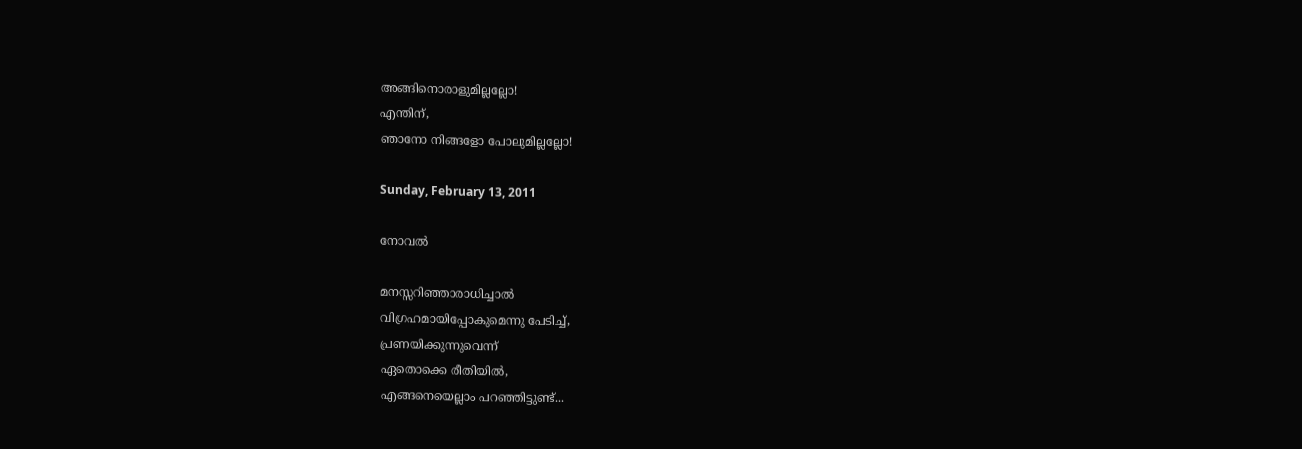അങ്ങിനൊരാളുമില്ലല്ലോ!
എന്തിന്,
ഞാനോ നിങ്ങളോ പോലുമില്ലല്ലോ!

Sunday, February 13, 2011

നോവൽ

മനസ്സറിഞ്ഞാരാധിച്ചാല്‍
വിഗ്രഹമായിപ്പോകുമെന്നു പേടിച്ച്‌,
പ്രണയിക്കുന്നുവെന്ന്‌
ഏതൊക്കെ രീതിയില്‍,
എങ്ങനെയെല്ലാം പറഞ്ഞിട്ടുണ്ട്‌...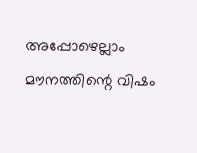അപ്പോഴെല്ലാം മൗനത്തിന്റെ വിഷം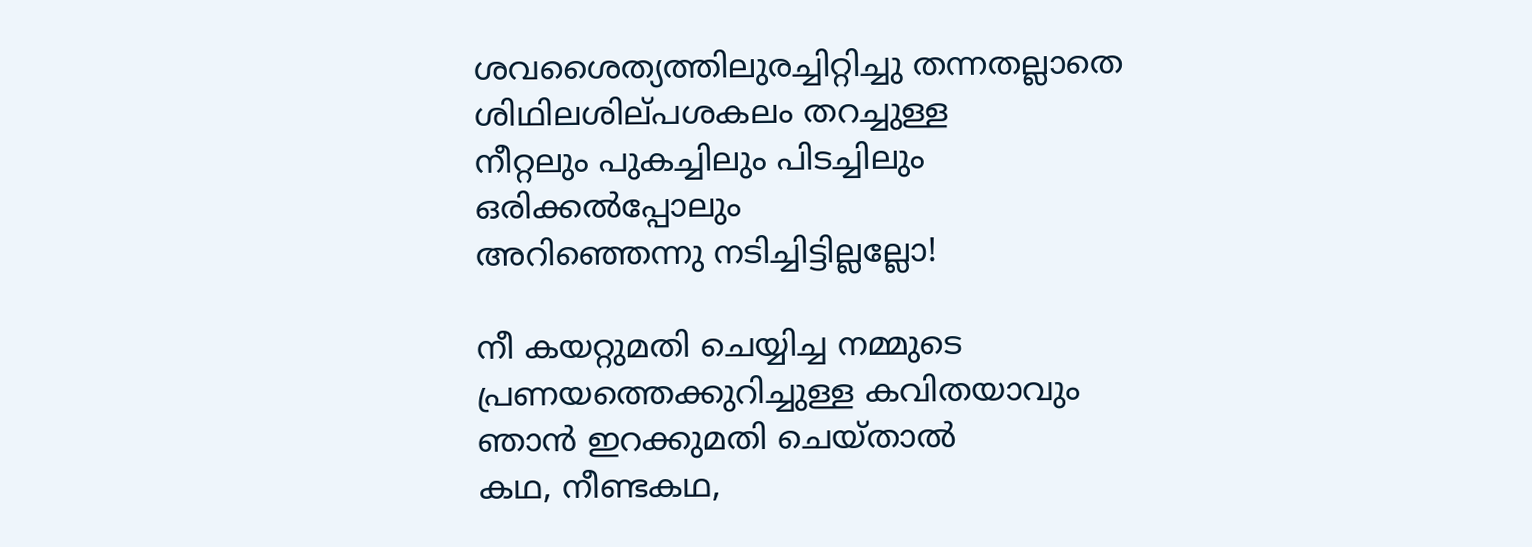ശവശൈത്യത്തിലുരച്ചിറ്റിച്ചു തന്നതല്ലാതെ
ശിഥിലശില്‌പശകലം തറച്ചുള്ള
നീറ്റലും പുകച്ചിലും പിടച്ചിലും
ഒരിക്കല്‍പ്പോലും
അറിഞ്ഞെന്നു നടിച്ചിട്ടില്ലല്ലോ!

നീ കയറ്റുമതി ചെയ്യിച്ച നമ്മുടെ
പ്രണയത്തെക്കുറിച്ചുള്ള കവിതയാവും
ഞാന്‍ ഇറക്കുമതി ചെയ്‌താല്‍
കഥ, നീണ്ടകഥ,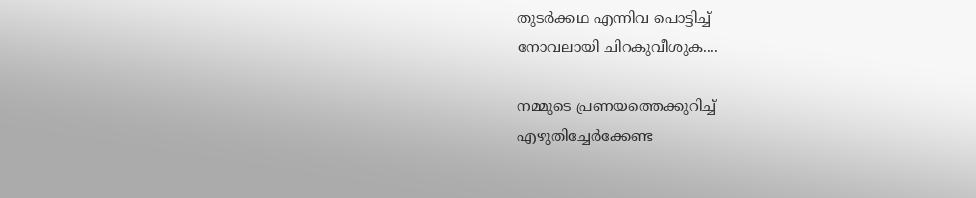തുടര്‍ക്കഥ എന്നിവ പൊട്ടിച്ച്‌
നോവലായി ചിറകുവീശുക....

നമ്മുടെ പ്രണയത്തെക്കുറിച്ച്‌
എഴുതിച്ചേര്‍ക്കേണ്ട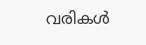വരികള്‍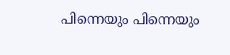പിന്നെയും പിന്നെയും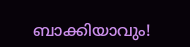ബാക്കിയാവും!